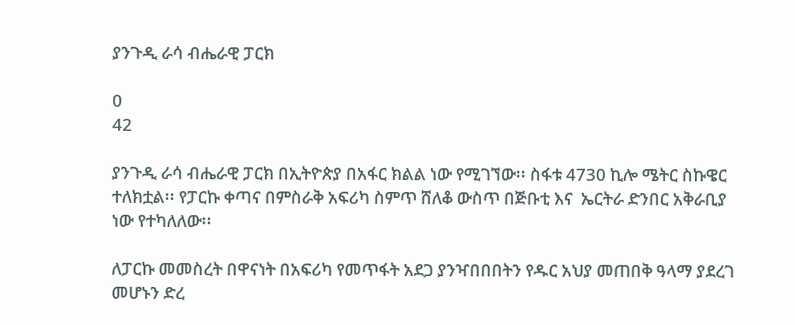ያንጉዲ ራሳ ብሔራዊ ፓርክ

0
42

ያንጉዲ ራሳ ብሔራዊ ፓርክ በኢትዮጵያ በአፋር ክልል ነው የሚገኘው፡፡ ስፋቱ 4730 ኪሎ ሜትር ስኩዌር ተለክቷል፡፡ የፓርኩ ቀጣና በምስራቅ አፍሪካ ስምጥ ሸለቆ ውስጥ በጅቡቲ እና  ኤርትራ ድንበር አቅራቢያ ነው የተካለለው፡፡

ለፓርኩ መመስረት በዋናነት በአፍሪካ የመጥፋት አደጋ ያንዣበበበትን የዱር አህያ መጠበቅ ዓላማ ያደረገ መሆኑን ድረ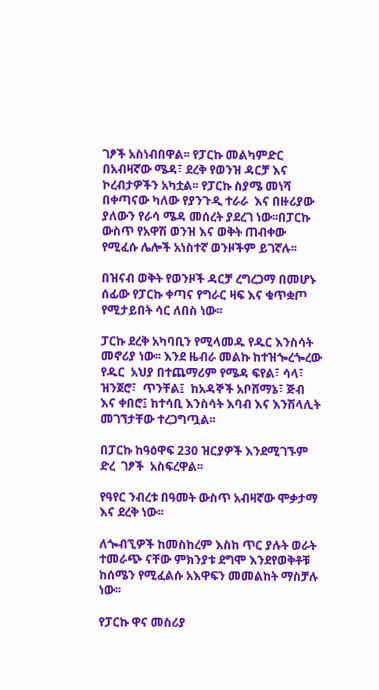ገፆች አስነብበዋል፡፡ የፓርኩ መልካምድር በአብዛኛው ሜዳ፣ ደረቅ የወንዝ ዳርቻ እና ኮረብታዎችን አካቷል፡፡ የፓርኩ ስያሜ መነሻ በቀጣናው ካለው የያንጉዲ ተራራ  እና በዙሪያው ያለውን የራሳ ሜዳ መሰረት ያደረገ ነው፡፡በፓርኩ ውስጥ የአዋሽ ወንዝ እና ወቅት ጠብቀው የሚፈሱ ሌሎች አነስተኛ ወንዞችም ይገኛሉ፡፡

በዝናብ ወቅት የወንዞች ዳርቻ ረግረጋማ በመሆኑ ሰፊው የፓርኩ ቀጣና የግራር ዛፍ እና ቁጥቋጦ የሚታይበት ሳር ለበስ ነው፡፡

ፓርኩ ደረቅ አካባቢን የሚላመዱ የዱር እንስሳት መኖሪያ ነው፡፡ እንደ ዜብራ መልኩ ከተዝጐረጐረው የዱር  አህያ በተጨማሪም የሜዳ ፍየል፣ ሳላ፣ ዝንጀሮ፣  ጥንቸል፤  ከአዳኞች አቦሸማኔ፣ ጅብ እና ቀበሮ፤ ከተሳቢ እንስሳት እባብ እና እንሽላሊት መገኘታቸው ተረጋግጧል፡፡

በፓርኩ ከዓዕዋፍ 230 ዝርያዎች እንደሚገኙም  ድረ  ገፆች  አስፍረዋል፡፡

የዓየር ንብረቱ በዓመት ውስጥ አብዛኛው ሞቃታማ እና ደረቅ ነው፡፡

ለጐብኚዎች ከመስከረም እስከ ጥር ያሉት ወራት ተመራጭ ናቸው ምክንያቱ ደግሞ እንደየወቅቶቹ ከሰሜን የሚፈልሱ አእዋፍን መመልከት ማስቻሉ ነው፡፡

የፓርኩ ዋና መስሪያ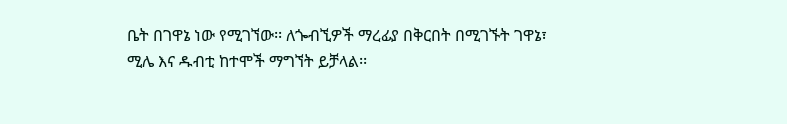ቤት በገዋኔ ነው የሚገኘው፡፡ ለጐብኚዎች ማረፊያ በቅርበት በሚገኙት ገዋኔ፣ ሚሌ እና ዱብቲ ከተሞች ማግኘት ይቻላል፡፡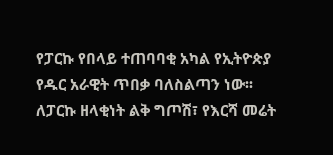የፓርኩ የበላይ ተጠባባቂ አካል የኢትዮጵያ የዱር አራዊት ጥበቃ ባለስልጣን ነው፡፡ ለፓርኩ ዘላቂነት ልቅ ግጦሽ፣ የእርሻ መሬት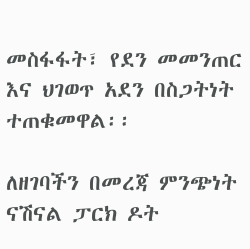መስፋፋት፣ የደን መመንጠር እና ህገወጥ አደን በስጋትነት ተጠቁመዋል፡፡

ለዘገባችን በመረጃ ምንጭነት ናሽናል ፓርክ ዶት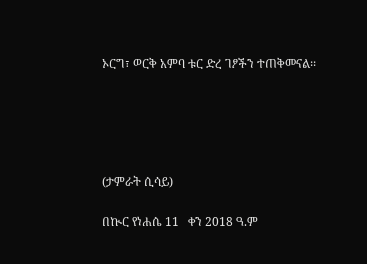ኦርግ፣ ወርቅ አምባ ቱር ድረ ገፆችን ተጠቅመናል፡፡





(ታምራት ሲሳይ)

በኲር የነሐሴ 11   ቀን 2018 ዓ.ም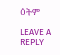ዕትም

LEAVE A REPLY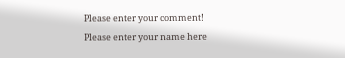Please enter your comment!
Please enter your name here